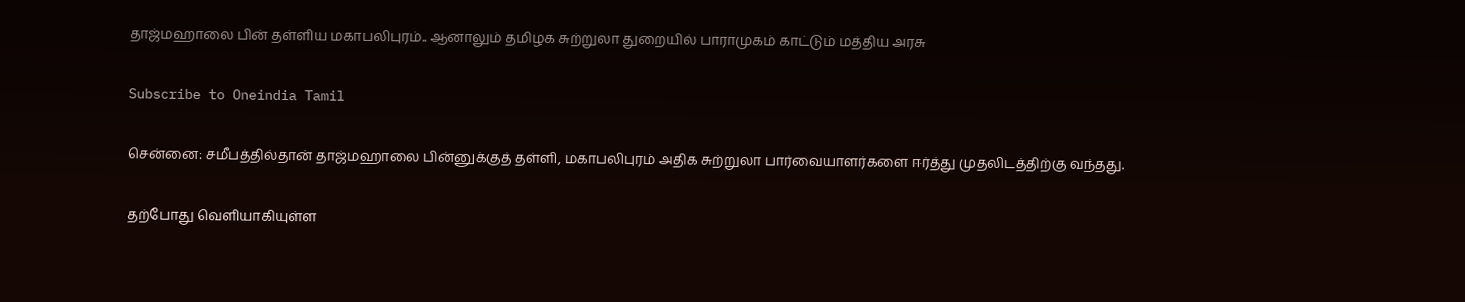தாஜ்மஹாலை பின் தள்ளிய மகாபலிபுரம்.. ஆனாலும் தமிழக சுற்றுலா துறையில் பாராமுகம் காட்டும் மத்திய அரசு

Subscribe to Oneindia Tamil

சென்னை: சமீபத்தில்தான் தாஜ்மஹாலை பின்னுக்குத் தள்ளி, மகாபலிபுரம் அதிக சுற்றுலா பார்வையாளர்களை ஈர்த்து முதலிடத்திற்கு வந்தது.

தற்போது வெளியாகியுள்ள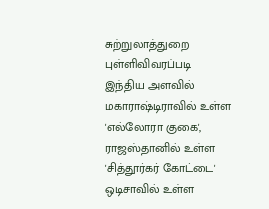சுற்றுலாத்துறை புள்ளிவிவரப்படி இந்திய அளவில் மகாராஷ்டிராவில் உள்ள 'எல்லோரா குகை', ராஜஸ்தானில் உள்ள 'சித்தூர்கர் கோட்டை' ஒடிசாவில் உள்ள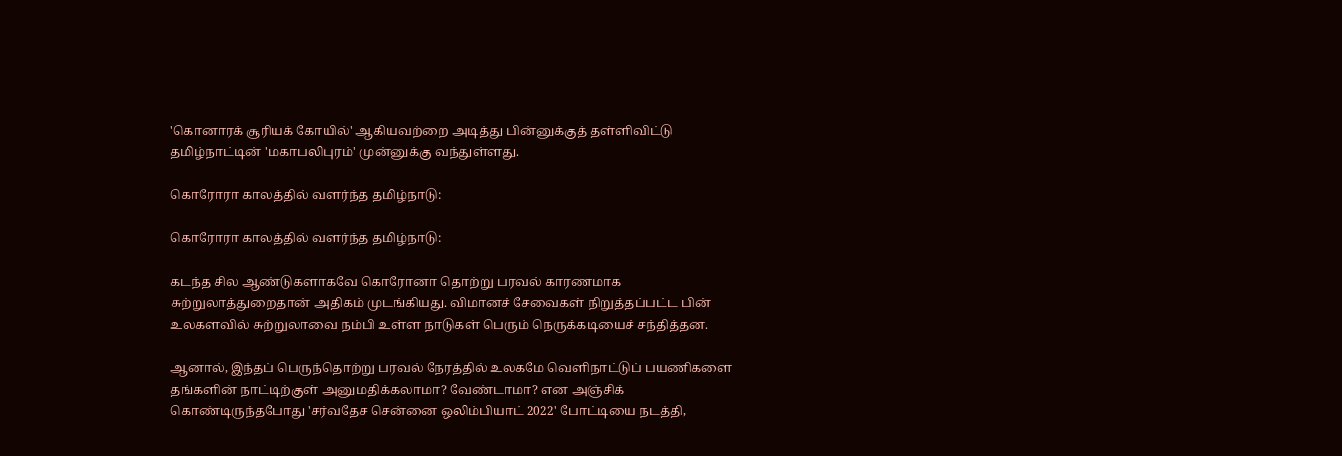'கொனாரக் சூரியக் கோயில்' ஆகியவற்றை அடித்து பின்னுக்குத் தள்ளிவிட்டு தமிழ்நாட்டின் 'மகாபலிபுரம்' முன்னுக்கு வந்துள்ளது.

கொரோரா காலத்தில் வளர்ந்த தமிழ்நாடு:

கொரோரா காலத்தில் வளர்ந்த தமிழ்நாடு:

கடந்த சில ஆண்டுகளாகவே கொரோனா தொற்று பரவல் காரணமாக சுற்றுலாத்துறைதான் அதிகம் முடங்கியது. விமானச் சேவைகள் நிறுத்தப்பட்ட பின் உலகளவில் சுற்றுலாவை நம்பி உள்ள நாடுகள் பெரும் நெருக்கடியைச் சந்தித்தன.

ஆனால், இந்தப் பெருந்தொற்று பரவல் நேரத்தில் உலகமே வெளிநாட்டுப் பயணிகளை தங்களின் நாட்டிற்குள் அனுமதிக்கலாமா? வேண்டாமா? என அஞ்சிக் கொண்டிருந்தபோது 'சர்வதேச சென்னை ஒலிம்பியாட் 2022' போட்டியை நடத்தி,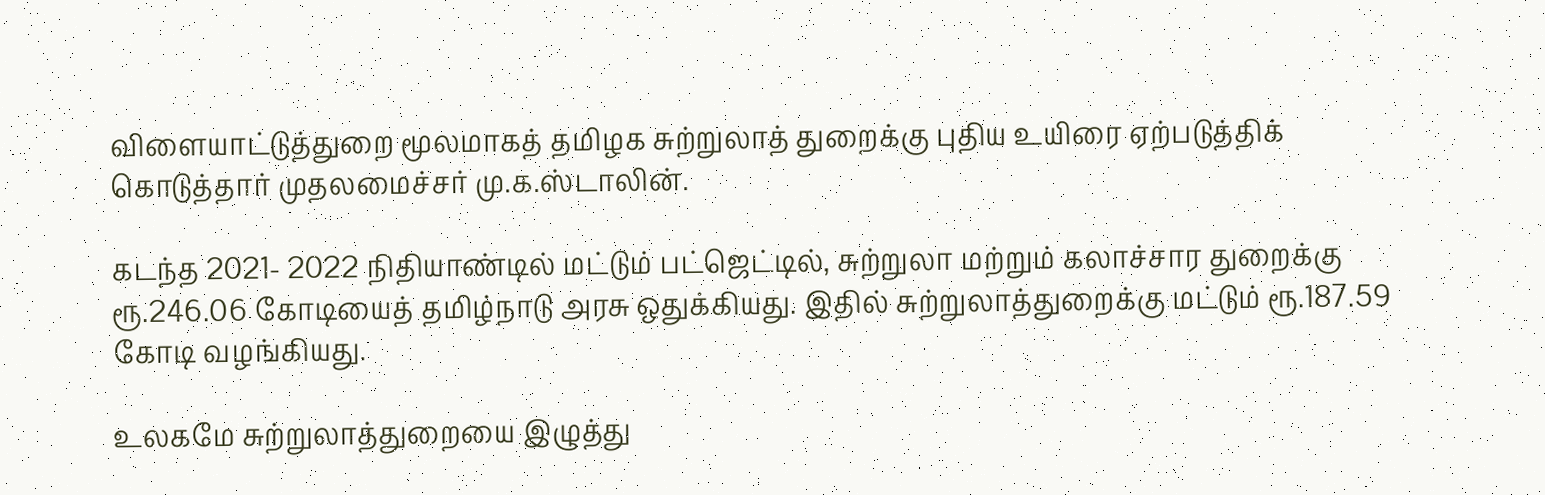விளையாட்டுத்துறை மூலமாகத் தமிழக சுற்றுலாத் துறைக்கு புதிய உயிரை ஏற்படுத்திக் கொடுத்தார் முதலமைச்சர் மு.க.ஸ்டாலின்.

கடந்த 2021- 2022 நிதியாண்டில் மட்டும் பட்ஜெட்டில், சுற்றுலா மற்றும் கலாச்சார துறைக்கு ரூ.246.06 கோடியைத் தமிழ்நாடு அரசு ஒதுக்கியது. இதில் சுற்றுலாத்துறைக்கு மட்டும் ரூ.187.59 கோடி வழங்கியது.

உலகமே சுற்றுலாத்துறையை இழுத்து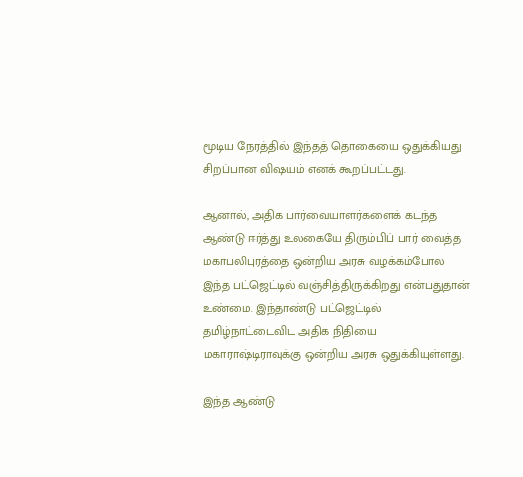மூடிய நேரத்தில் இந்தத் தொகையை ஒதுக்கியது சிறப்பான விஷயம் எனக் கூறப்பட்டது.

ஆனால், அதிக பார்வையாளர்களைக் கடந்த ஆண்டு ஈர்த்து உலகையே திரும்பிப் பார் வைத்த மகாபலிபுரத்தை ஒன்றிய அரசு வழக்கம்போல இந்த பட்ஜெட்டில் வஞ்சித்திருக்கிறது என்பதுதான் உண்மை. இந்தாண்டு பட்ஜெட்டில் தமிழ்நாட்டைவிட அதிக நிதியை மகாராஷ்டிராவுக்கு ஒன்றிய அரசு ஒதுக்கியுள்ளது.

இந்த ஆண்டு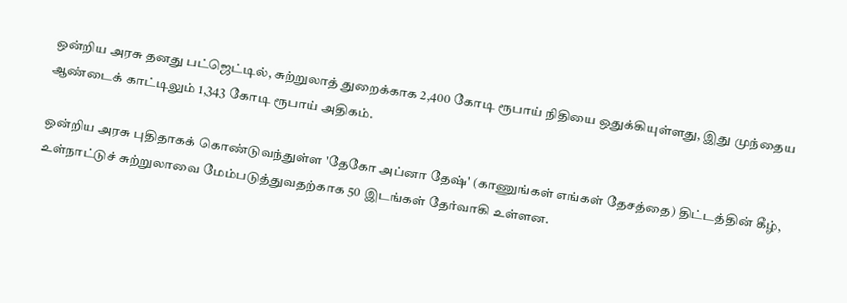ஒன்றிய அரசு தனது பட்ஜெட்டில், சுற்றுலாத் துறைக்காக 2,400 கோடி ரூபாய் நிதியை ஒதுக்கியுள்ளது, இது முந்தைய ஆண்டைக் காட்டிலும் 1,343 கோடி ரூபாய் அதிகம்.

ஒன்றிய அரசு புதிதாகக் கொண்டுவந்துள்ள 'தேகோ அப்னா தேஷ்' (காணுங்கள் எங்கள் தேசத்தை) திட்டத்தின் கீழ், உள்நாட்டுச் சுற்றுலாவை மேம்படுத்துவதற்காக 50 இடங்கள் தேர்வாகி உள்ளன.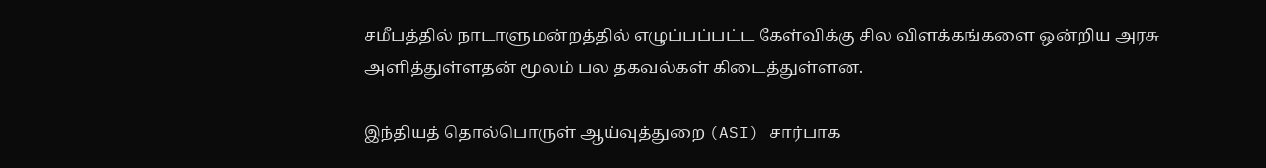சமீபத்தில் நாடாளுமன்றத்தில் எழுப்பப்பட்ட கேள்விக்கு சில விளக்கங்களை ஒன்றிய அரசு அளித்துள்ளதன் மூலம் பல தகவல்கள் கிடைத்துள்ளன.

இந்தியத் தொல்பொருள் ஆய்வுத்துறை (ASI) சார்பாக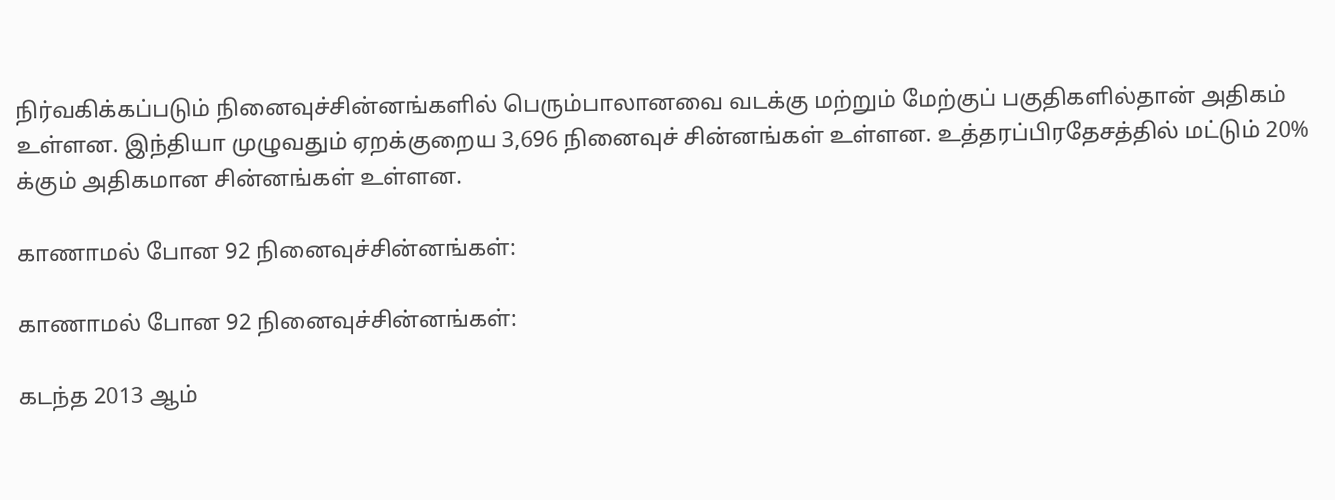நிர்வகிக்கப்படும் நினைவுச்சின்னங்களில் பெரும்பாலானவை வடக்கு மற்றும் மேற்குப் பகுதிகளில்தான் அதிகம் உள்ளன. இந்தியா முழுவதும் ஏறக்குறைய 3,696 நினைவுச் சின்னங்கள் உள்ளன. உத்தரப்பிரதேசத்தில் மட்டும் 20% க்கும் அதிகமான சின்னங்கள் உள்ளன.

காணாமல் போன 92 நினைவுச்சின்னங்கள்:

காணாமல் போன 92 நினைவுச்சின்னங்கள்:

கடந்த 2013 ஆம்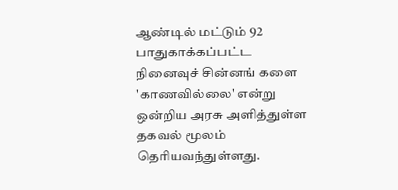ஆண்டில் மட்டும் 92 பாதுகாக்கப்பட்ட நினைவுச் சின்னங் களை 'காணவில்லை' என்று ஒன்றிய அரசு அளித்துள்ள தகவல் மூலம் தெரியவந்துள்ளது.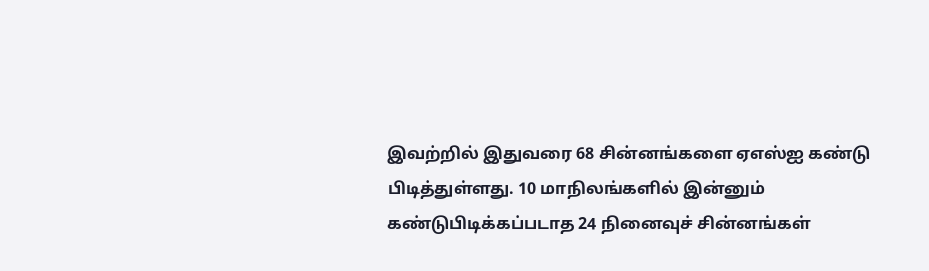இவற்றில் இதுவரை 68 சின்னங்களை ஏஎஸ்ஐ கண்டு பிடித்துள்ளது. 10 மாநிலங்களில் இன்னும் கண்டுபிடிக்கப்படாத 24 நினைவுச் சின்னங்கள்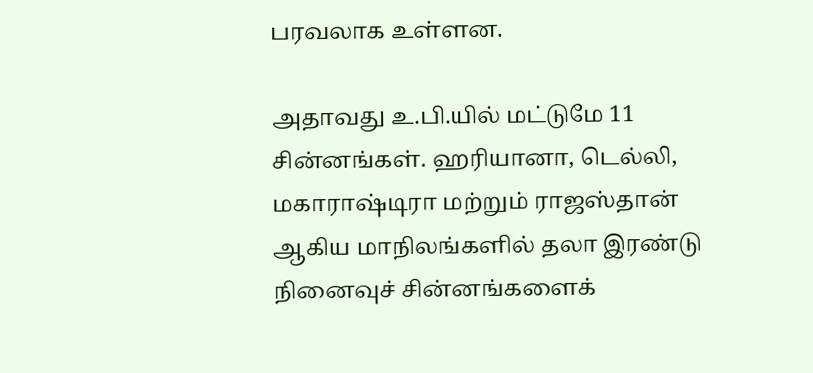பரவலாக உள்ளன.

அதாவது உ.பி.யில் மட்டுமே 11 சின்னங்கள். ஹரியானா, டெல்லி, மகாராஷ்டிரா மற்றும் ராஜஸ்தான் ஆகிய மாநிலங்களில் தலா இரண்டு நினைவுச் சின்னங்களைக்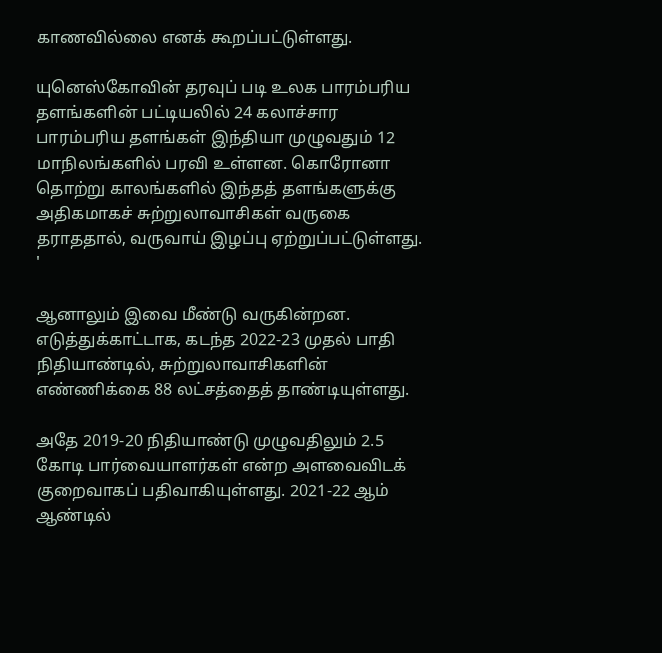காணவில்லை எனக் கூறப்பட்டுள்ளது.

யுனெஸ்கோவின் தரவுப் படி உலக பாரம்பரிய தளங்களின் பட்டியலில் 24 கலாச்சார பாரம்பரிய தளங்கள் இந்தியா முழுவதும் 12 மாநிலங்களில் பரவி உள்ளன. கொரோனா தொற்று காலங்களில் இந்தத் தளங்களுக்கு அதிகமாகச் சுற்றுலாவாசிகள் வருகை தராததால், வருவாய் இழப்பு ஏற்றுப்பட்டுள்ளது. '

ஆனாலும் இவை மீண்டு வருகின்றன. எடுத்துக்காட்டாக, கடந்த 2022-23 முதல் பாதி நிதியாண்டில், சுற்றுலாவாசிகளின் எண்ணிக்கை 88 லட்சத்தைத் தாண்டியுள்ளது.

அதே 2019-20 நிதியாண்டு முழுவதிலும் 2.5 கோடி பார்வையாளர்கள் என்ற அளவைவிடக் குறைவாகப் பதிவாகியுள்ளது. 2021-22 ஆம் ஆண்டில்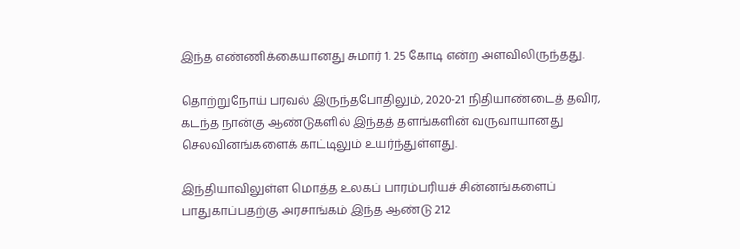இந்த எண்ணிக்கையானது சுமார் 1. 25 கோடி என்ற அளவிலிருந்தது.

தொற்றுநோய் பரவல் இருந்தபோதிலும், 2020-21 நிதியாண்டைத் தவிர, கடந்த நான்கு ஆண்டுகளில் இந்தத் தளங்களின் வருவாயானது செலவினங்களைக் காட்டிலும் உயர்ந்துள்ளது.

இந்தியாவிலுள்ள மொத்த உலகப் பாரம்பரியச் சின்னங்களைப் பாதுகாப்பதற்கு அரசாங்கம் இந்த ஆண்டு 212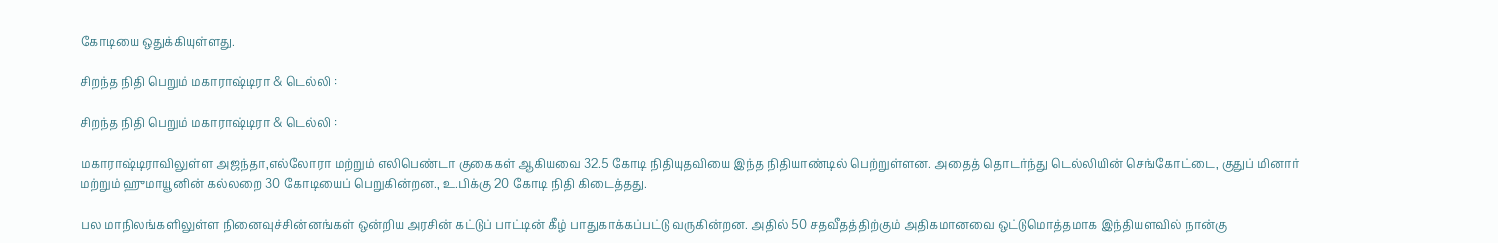கோடியை ஒதுக்கியுள்ளது.

சிறந்த நிதி பெறும் மகாராஷ்டிரா & டெல்லி :

சிறந்த நிதி பெறும் மகாராஷ்டிரா & டெல்லி :

மகாராஷ்டிராவிலுள்ள அஜந்தா,எல்லோரா மற்றும் எலிபெண்டா குகைகள் ஆகியவை 32.5 கோடி நிதியுதவியை இந்த நிதியாண்டில் பெற்றுள்ளன. அதைத் தொடர்ந்து டெல்லியின் செங்கோட்டை, குதுப் மினார் மற்றும் ஹுமாயூனின் கல்லறை 30 கோடியைப் பெறுகின்றன., உ.பிக்கு 20 கோடி நிதி கிடைத்தது.

பல மாநிலங்களிலுள்ள நினைவுச்சின்னங்கள் ஒன்றிய அரசின் கட்டுப் பாட்டின் கீழ் பாதுகாக்கப்பட்டு வருகின்றன. அதில் 50 சதவீதத்திற்கும் அதிகமானவை ஒட்டுமொத்தமாக இந்தியளவில் நான்கு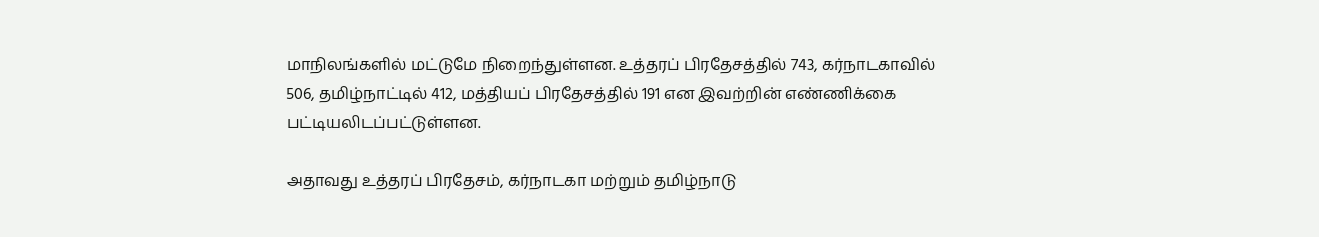மாநிலங்களில் மட்டுமே நிறைந்துள்ளன. உத்தரப் பிரதேசத்தில் 743, கர்நாடகாவில் 506, தமிழ்நாட்டில் 412, மத்தியப் பிரதேசத்தில் 191 என இவற்றின் எண்ணிக்கை பட்டியலிடப்பட்டுள்ளன.

அதாவது உத்தரப் பிரதேசம், கர்நாடகா மற்றும் தமிழ்நாடு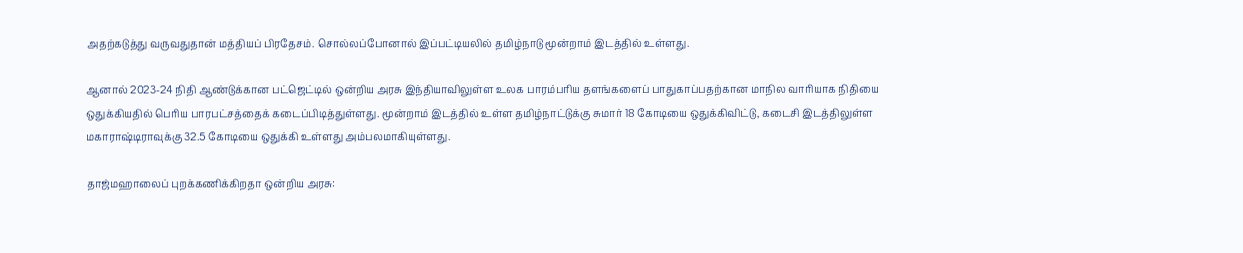அதற்கடுத்து வருவதுதான் மத்தியப் பிரதேசம். சொல்லப்போனால் இப்பட்டியலில் தமிழ்நாடு மூன்றாம் இடத்தில் உள்ளது.

ஆனால் 2023-24 நிதி ஆண்டுக்கான பட்ஜெட்டில் ஒன்றிய அரசு இந்தியாவிலுள்ள உலக பாரம்பரிய தளங்களைப் பாதுகாப்பதற்கான மாநில வாரியாக நிதியை ஒதுக்கியதில் பெரிய பாரபட்சத்தைக் கடைப்பிடித்துள்ளது. மூன்றாம் இடத்தில் உள்ள தமிழ்நாட்டுக்கு சுமார் 18 கோடியை ஒதுக்கிவிட்டு, கடைசி இடத்திலுள்ள மகாராஷ்டிராவுக்கு 32.5 கோடியை ஒதுக்கி உள்ளது அம்பலமாகியுள்ளது.

தாஜ்மஹாலைப் புறக்கணிக்கிறதா ஒன்றிய அரசு: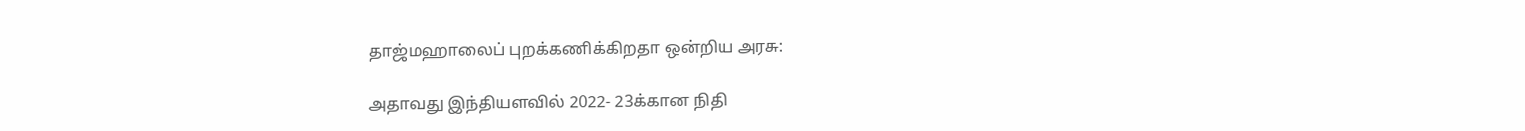தாஜ்மஹாலைப் புறக்கணிக்கிறதா ஒன்றிய அரசு:

அதாவது இந்தியளவில் 2022- 23க்கான நிதி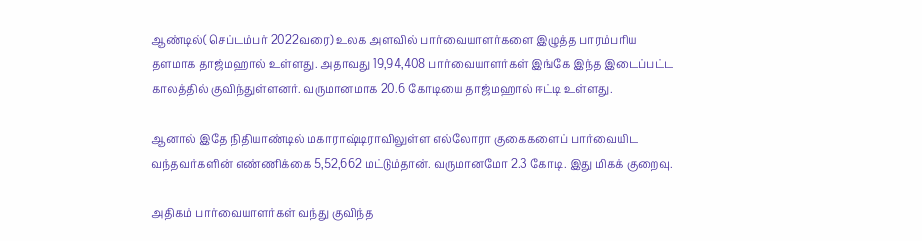ஆண்டில்( செப்டம்பர் 2022வரை) உலக அளவில் பார்வையாளர்களை இழுத்த பாரம்பரிய தளமாக தாஜ்மஹால் உள்ளது. அதாவது 19,94,408 பார்வையாளர்கள் இங்கே இந்த இடைப்பட்ட காலத்தில் குவிந்துள்ளனர். வருமானமாக 20.6 கோடியை தாஜ்மஹால் ஈட்டி உள்ளது.

ஆனால் இதே நிதியாண்டில் மகாராஷ்டிராவிலுள்ள எல்லோரா குகைகளைப் பார்வையிட வந்தவர்களின் எண்ணிக்கை 5,52,662 மட்டும்தான். வருமானமோ 2.3 கோடி. இது மிகக் குறைவு.

அதிகம் பார்வையாளர்கள் வந்து குவிந்த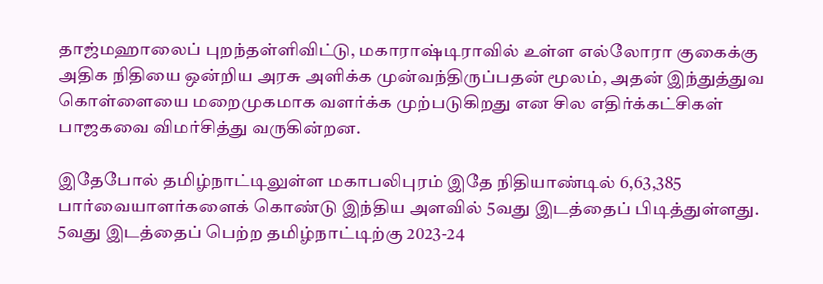தாஜ்மஹாலைப் புறந்தள்ளிவிட்டு, மகாராஷ்டிராவில் உள்ள எல்லோரா குகைக்கு அதிக நிதியை ஒன்றிய அரசு அளிக்க முன்வந்திருப்பதன் மூலம், அதன் இந்துத்துவ கொள்ளையை மறைமுகமாக வளர்க்க முற்படுகிறது என சில எதிர்க்கட்சிகள் பாஜகவை விமர்சித்து வருகின்றன.

இதேபோல் தமிழ்நாட்டிலுள்ள மகாபலிபுரம் இதே நிதியாண்டில் 6,63,385 பார்வையாளர்களைக் கொண்டு இந்திய அளவில் 5வது இடத்தைப் பிடித்துள்ளது. 5வது இடத்தைப் பெற்ற தமிழ்நாட்டிற்கு 2023-24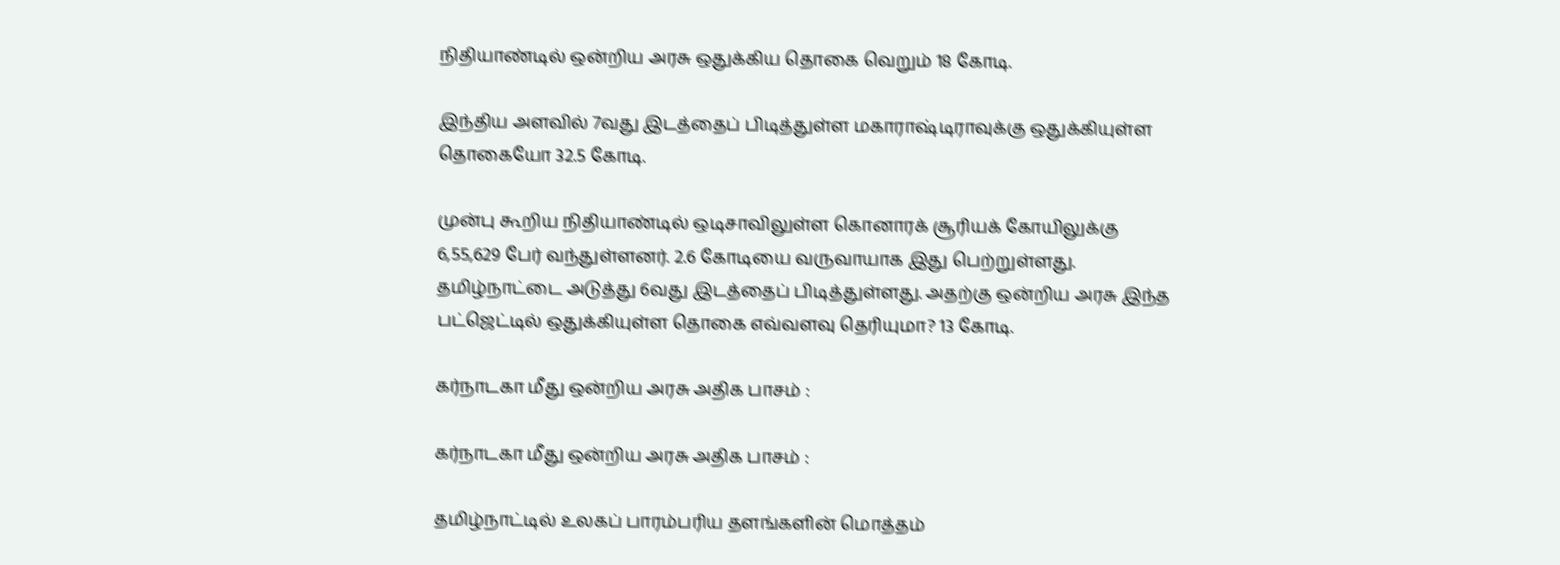நிதியாண்டில் ஒன்றிய அரசு ஒதுக்கிய தொகை வெறும் 18 கோடி.

இந்திய அளவில் 7வது இடத்தைப் பிடித்துள்ள மகாராஷ்டிராவுக்கு ஒதுக்கியுள்ள தொகையோ 32.5 கோடி.

முன்பு கூறிய நிதியாண்டில் ஒடிசாவிலுள்ள கொனாரக் சூரியக் கோயிலுக்கு 6,55,629 பேர் வந்துள்ளனர். 2.6 கோடியை வருவாயாக இது பெற்றுள்ளது. தமிழ்நாட்டை அடுத்து 6வது இடத்தைப் பிடித்துள்ளது. அதற்கு ஒன்றிய அரசு இந்த பட்ஜெட்டில் ஒதுக்கியுள்ள தொகை எவ்வளவு தெரியுமா? 13 கோடி.

கர்நாடகா மீது ஒன்றிய அரசு அதிக பாசம் :

கர்நாடகா மீது ஒன்றிய அரசு அதிக பாசம் :

தமிழ்நாட்டில் உலகப் பாரம்பரிய தளங்களின் மொத்தம்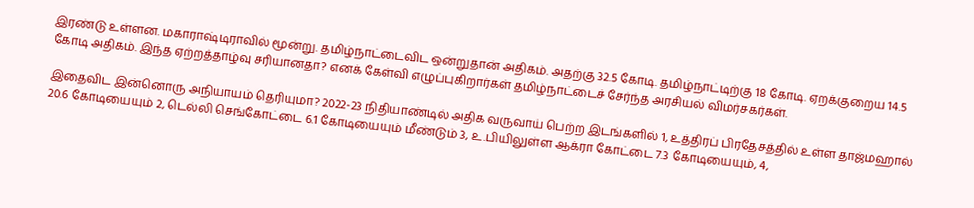இரண்டு உள்ளன. மகாராஷ்டிராவில் மூன்று. தமிழ்நாட்டைவிட ஒன்றுதான் அதிகம். அதற்கு 32.5 கோடி. தமிழ்நாட்டிற்கு 18 கோடி. ஏறக்குறைய 14.5 கோடி அதிகம். இந்த ஏற்றத்தாழ்வு சரியானதா? எனக் கேள்வி எழுப்புகிறார்கள் தமிழ்நாட்டைச் சேர்ந்த அரசியல் விமர்சகர்கள்.

இதைவிட இன்னொரு அநியாயம் தெரியுமா? 2022-23 நிதியாண்டில் அதிக வருவாய் பெற்ற இடங்களில் 1, உத்திரப் பிரதேசத்தில் உள்ள தாஜ்மஹால் 20.6 கோடியையும் 2, டெல்லி செங்கோட்டை 6.1 கோடியையும் மீண்டும் 3, உ.பியிலுள்ள ஆக்ரா கோட்டை 7.3 கோடியையும், 4,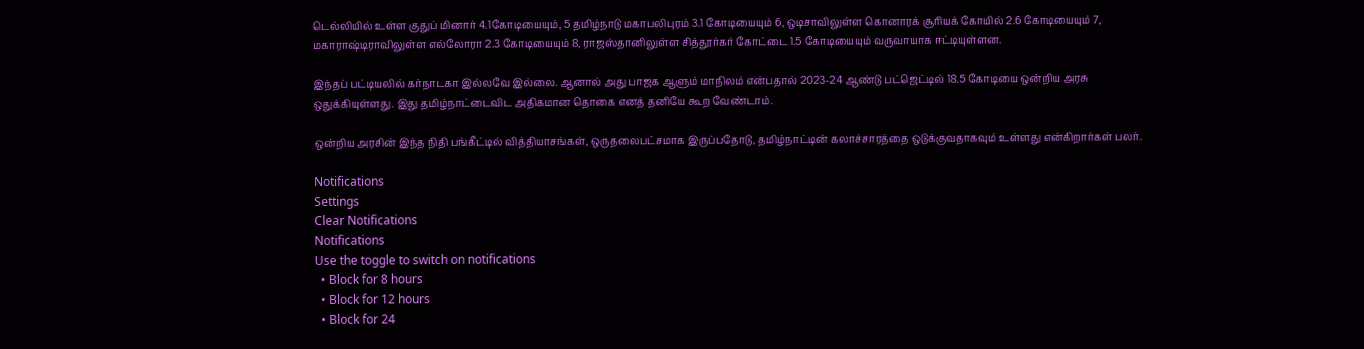டெல்லியில் உள்ள குதுப் மினார் 4.1கோடியையும், 5 தமிழ்நாடு மகாபலிபுரம் 3.1 கோடியையும் 6, ஒடிசாவிலுள்ள கொனாரக் சூரியக் கோயில் 2.6 கோடியையும் 7, மகாராஷ்டிராவிலுள்ள எல்லோரா 2.3 கோடியையும் 8, ராஜஸ்தானிலுள்ள சித்தூர்கர் கோட்டை 1.5 கோடியையும் வருவாயாக ஈட்டியுள்ளன.

இந்தப் பட்டியலில் கர்நாடகா இல்லவே இல்லை. ஆனால் அது பாஜக ஆளும் மாநிலம் என்பதால் 2023-24 ஆண்டு பட்ஜெட்டில் 18.5 கோடியை ஒன்றிய அரசு ஒதுக்கியுள்ளது. இது தமிழ்நாட்டைவிட அதிகமான தொகை எனத் தனியே கூற வேண்டாம்.

ஒன்றிய அரசின் இந்த நிதி பங்கீட்டில் வித்தியாசங்கள், ஒருதலைபட்சமாக இருப்பதோடு, தமிழ்நாட்டின் கலாச்சாரத்தை ஒடுக்குவதாகவும் உள்ளது என்கிறார்கள் பலர்.

Notifications
Settings
Clear Notifications
Notifications
Use the toggle to switch on notifications
  • Block for 8 hours
  • Block for 12 hours
  • Block for 24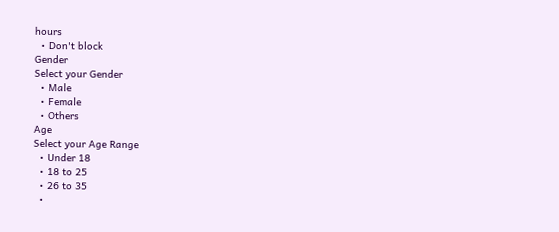hours
  • Don't block
Gender
Select your Gender
  • Male
  • Female
  • Others
Age
Select your Age Range
  • Under 18
  • 18 to 25
  • 26 to 35
  •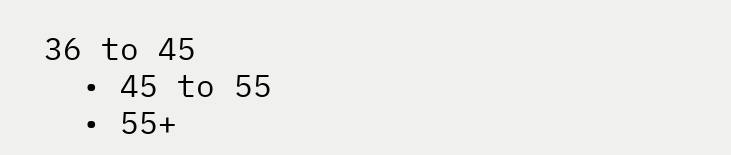36 to 45
  • 45 to 55
  • 55+